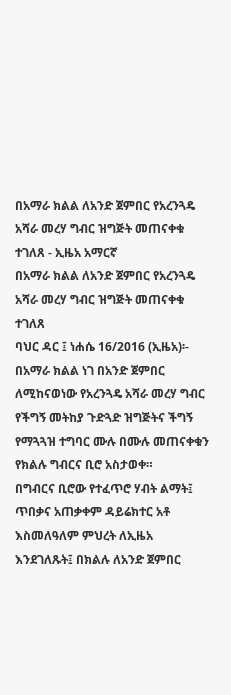በአማራ ክልል ለአንድ ጀምበር የአረንጓዴ አሻራ መረሃ ግብር ዝግጅት መጠናቀቁ ተገለጸ - ኢዜአ አማርኛ
በአማራ ክልል ለአንድ ጀምበር የአረንጓዴ አሻራ መረሃ ግብር ዝግጅት መጠናቀቁ ተገለጸ
ባህር ዳር ፤ ነሐሴ 16/2016 (ኢዜአ)፡- በአማራ ክልል ነገ በአንድ ጀምበር ለሚከናወነው የአረንጓዴ አሻራ መረሃ ግብር የችግኝ መትከያ ጉድጓድ ዝግጅትና ችግኝ የማጓጓዝ ተግባር ሙሉ በሙሉ መጠናቀቁን የክልሉ ግብርና ቢሮ አስታወቀ።
በግብርና ቢሮው የተፈጥሮ ሃብት ልማት፤ ጥበቃና አጠቃቀም ዳይሬክተር አቶ እስመለዓለም ምህረት ለኢዜአ እንደገለጹት፤ በክልሉ ለአንድ ጀምበር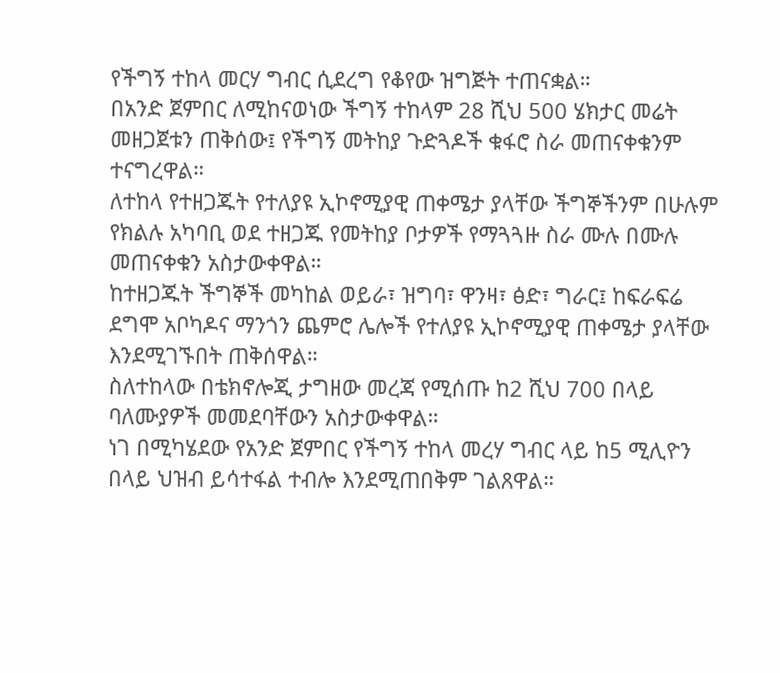የችግኝ ተከላ መርሃ ግብር ሲደረግ የቆየው ዝግጅት ተጠናቋል።
በአንድ ጀምበር ለሚከናወነው ችግኝ ተከላም 28 ሺህ 500 ሄክታር መሬት መዘጋጀቱን ጠቅሰው፤ የችግኝ መትከያ ጉድጓዶች ቁፋሮ ስራ መጠናቀቁንም ተናግረዋል።
ለተከላ የተዘጋጁት የተለያዩ ኢኮኖሚያዊ ጠቀሜታ ያላቸው ችግኞችንም በሁሉም የክልሉ አካባቢ ወደ ተዘጋጁ የመትከያ ቦታዎች የማጓጓዙ ስራ ሙሉ በሙሉ መጠናቀቁን አስታውቀዋል።
ከተዘጋጁት ችግኞች መካከል ወይራ፣ ዝግባ፣ ዋንዛ፣ ፅድ፣ ግራር፤ ከፍራፍሬ ደግሞ አቦካዶና ማንጎን ጨምሮ ሌሎች የተለያዩ ኢኮኖሚያዊ ጠቀሜታ ያላቸው እንደሚገኙበት ጠቅሰዋል።
ስለተከላው በቴክኖሎጂ ታግዘው መረጃ የሚሰጡ ከ2 ሺህ 700 በላይ ባለሙያዎች መመደባቸውን አስታውቀዋል።
ነገ በሚካሄደው የአንድ ጀምበር የችግኝ ተከላ መረሃ ግብር ላይ ከ5 ሚሊዮን በላይ ህዝብ ይሳተፋል ተብሎ እንደሚጠበቅም ገልጸዋል።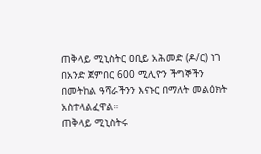ጠቅላይ ሚኒስትር ዐቢይ አሕመድ (ዶ/ር) ነገ በአንድ ጀምበር 600 ሚሊዮን ችግኞችን በመትከል ዓሻራችንን እናኑር በማለት መልዕክት አስተላልፈዋል።
ጠቅላይ ሚኒስትሩ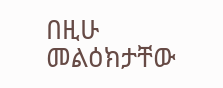በዚሁ መልዕክታቸው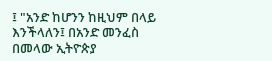፤ "አንድ ከሆንን ከዚህም በላይ እንችላለን፤ በአንድ መንፈስ በመላው ኢትዮጵያ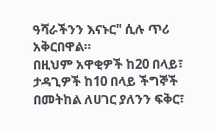ዓሻራችንን እናኑር" ሲሉ ጥሪ አቅርበዋል።
በዚህም አዋቂዎች ከ20 በላይ፣ ታዳጊዎች ከ10 በላይ ችግኞች በመትከል ለሀገር ያለንን ፍቅር፣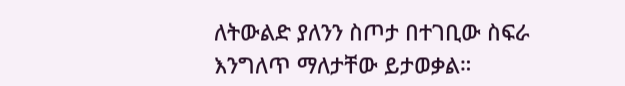ለትውልድ ያለንን ስጦታ በተገቢው ስፍራ እንግለጥ ማለታቸው ይታወቃል።